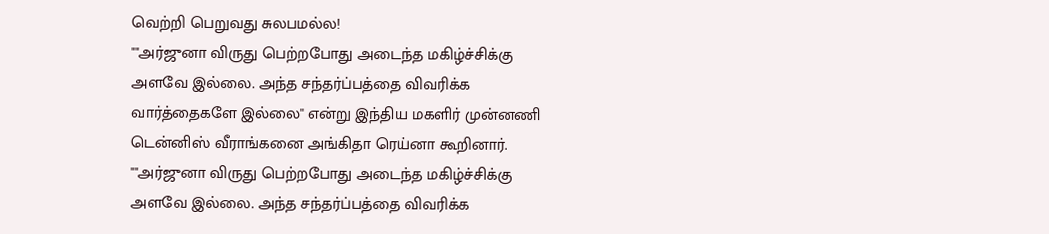வெற்றி பெறுவது சுலபமல்ல!
""அர்ஜுனா விருது பெற்றபோது அடைந்த மகிழ்ச்சிக்கு அளவே இல்லை. அந்த சந்தர்ப்பத்தை விவரிக்க வார்த்தைகளே இல்லை'' என்று இந்திய மகளிர் முன்னணி டென்னிஸ் வீராங்கனை அங்கிதா ரெய்னா கூறினார்.
""அர்ஜுனா விருது பெற்றபோது அடைந்த மகிழ்ச்சிக்கு அளவே இல்லை. அந்த சந்தர்ப்பத்தை விவரிக்க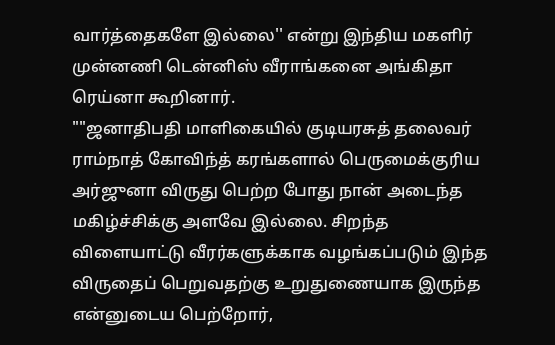வார்த்தைகளே இல்லை'' என்று இந்திய மகளிர் முன்னணி டென்னிஸ் வீராங்கனை அங்கிதா ரெய்னா கூறினார்.
""ஜனாதிபதி மாளிகையில் குடியரசுத் தலைவர் ராம்நாத் கோவிந்த் கரங்களால் பெருமைக்குரிய அர்ஜுனா விருது பெற்ற போது நான் அடைந்த மகிழ்ச்சிக்கு அளவே இல்லை. சிறந்த விளையாட்டு வீரர்களுக்காக வழங்கப்படும் இந்த விருதைப் பெறுவதற்கு உறுதுணையாக இருந்த என்னுடைய பெற்றோர்,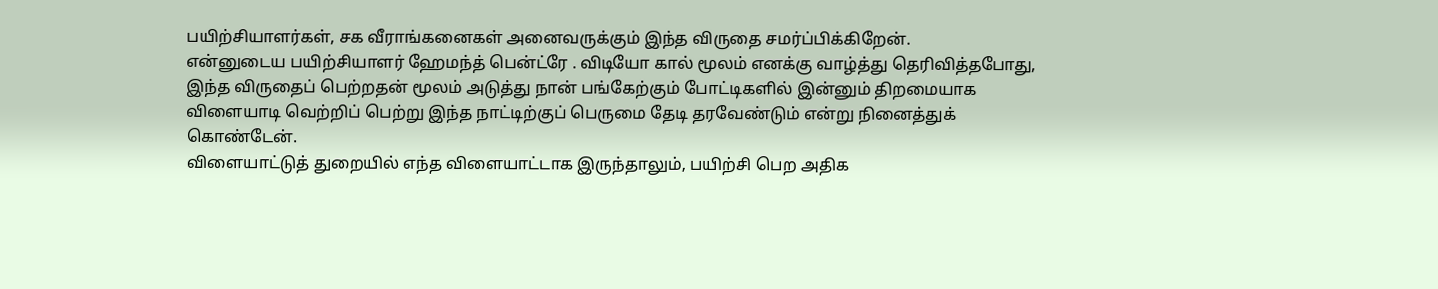பயிற்சியாளர்கள், சக வீராங்கனைகள் அனைவருக்கும் இந்த விருதை சமர்ப்பிக்கிறேன்.
என்னுடைய பயிற்சியாளர் ஹேமந்த் பென்ட்ரே . விடியோ கால் மூலம் எனக்கு வாழ்த்து தெரிவித்தபோது, இந்த விருதைப் பெற்றதன் மூலம் அடுத்து நான் பங்கேற்கும் போட்டிகளில் இன்னும் திறமையாக விளையாடி வெற்றிப் பெற்று இந்த நாட்டிற்குப் பெருமை தேடி தரவேண்டும் என்று நினைத்துக் கொண்டேன்.
விளையாட்டுத் துறையில் எந்த விளையாட்டாக இருந்தாலும், பயிற்சி பெற அதிக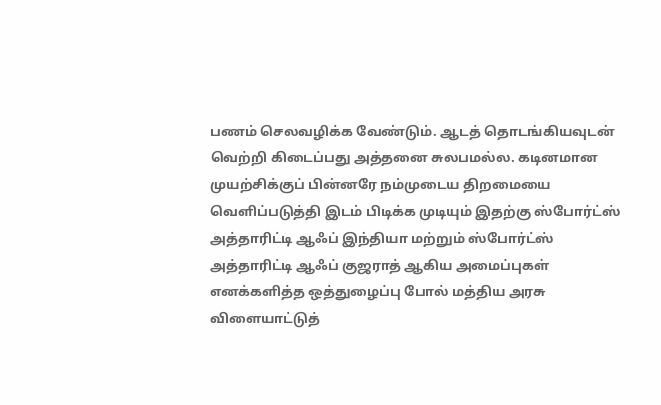பணம் செலவழிக்க வேண்டும். ஆடத் தொடங்கியவுடன் வெற்றி கிடைப்பது அத்தனை சுலபமல்ல. கடினமான முயற்சிக்குப் பின்னரே நம்முடைய திறமையை வெளிப்படுத்தி இடம் பிடிக்க முடியும் இதற்கு ஸ்போர்ட்ஸ் அத்தாரிட்டி ஆஃப் இந்தியா மற்றும் ஸ்போர்ட்ஸ் அத்தாரிட்டி ஆஃப் குஜராத் ஆகிய அமைப்புகள் எனக்களித்த ஒத்துழைப்பு போல் மத்திய அரசு விளையாட்டுத்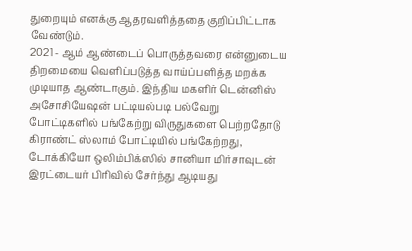துறையும் எனக்கு ஆதரவளித்ததை குறிப்பிட்டாக வேண்டும்.
2021 - ஆம் ஆண்டைப் பொருத்தவரை என்னுடைய திறமையை வெளிப்படுத்த வாய்ப்பளித்த மறக்க முடியாத ஆண்டாகும். இந்திய மகளிர் டென்னிஸ் அசோசியேஷன் பட்டியல்படி பல்வேறு போட்டிகளில் பங்கேற்று விருதுகளை பெற்றதோடு கிராண்ட் ஸ்லாம் போட்டியில் பங்கேற்றது, டோக்கியோ ஒலிம்பிக்ஸில் சானியா மிர்சாவுடன் இரட்டையர் பிரிவில் சேர்ந்து ஆடியது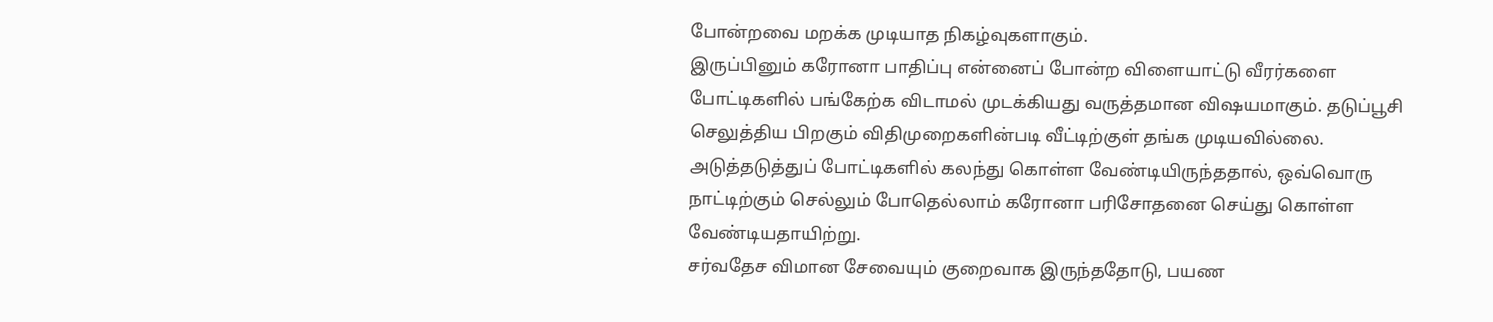போன்றவை மறக்க முடியாத நிகழ்வுகளாகும்.
இருப்பினும் கரோனா பாதிப்பு என்னைப் போன்ற விளையாட்டு வீரர்களை போட்டிகளில் பங்கேற்க விடாமல் முடக்கியது வருத்தமான விஷயமாகும். தடுப்பூசி செலுத்திய பிறகும் விதிமுறைகளின்படி வீட்டிற்குள் தங்க முடியவில்லை. அடுத்தடுத்துப் போட்டிகளில் கலந்து கொள்ள வேண்டியிருந்ததால், ஒவ்வொரு நாட்டிற்கும் செல்லும் போதெல்லாம் கரோனா பரிசோதனை செய்து கொள்ள வேண்டியதாயிற்று.
சர்வதேச விமான சேவையும் குறைவாக இருந்ததோடு, பயண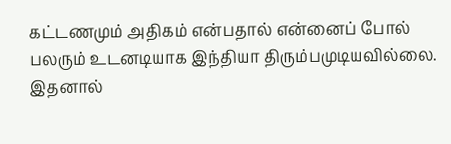கட்டணமும் அதிகம் என்பதால் என்னைப் போல் பலரும் உடனடியாக இந்தியா திரும்பமுடியவில்லை. இதனால்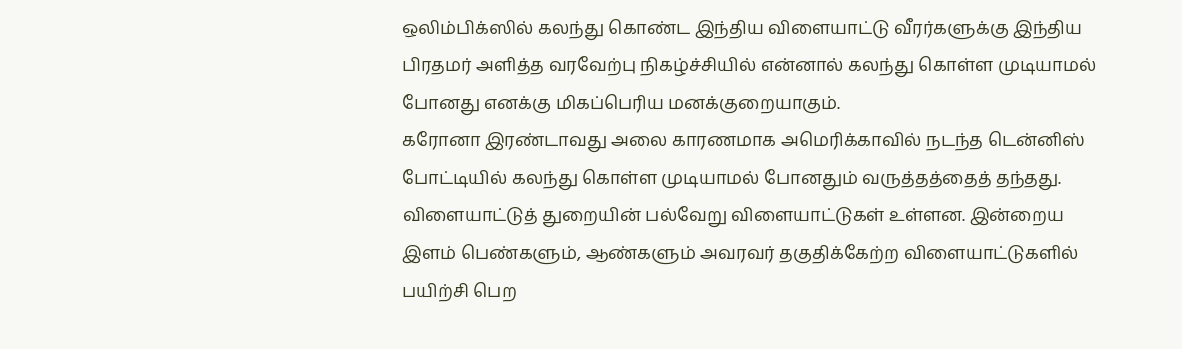ஒலிம்பிக்ஸில் கலந்து கொண்ட இந்திய விளையாட்டு வீரர்களுக்கு இந்திய பிரதமர் அளித்த வரவேற்பு நிகழ்ச்சியில் என்னால் கலந்து கொள்ள முடியாமல் போனது எனக்கு மிகப்பெரிய மனக்குறையாகும்.
கரோனா இரண்டாவது அலை காரணமாக அமெரிக்காவில் நடந்த டென்னிஸ் போட்டியில் கலந்து கொள்ள முடியாமல் போனதும் வருத்தத்தைத் தந்தது. விளையாட்டுத் துறையின் பல்வேறு விளையாட்டுகள் உள்ளன. இன்றைய இளம் பெண்களும், ஆண்களும் அவரவர் தகுதிக்கேற்ற விளையாட்டுகளில் பயிற்சி பெற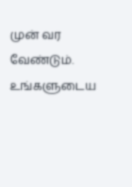முன் வர வேண்டும். உங்களுடைய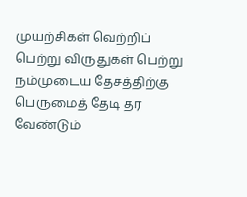முயற்சிகள் வெற்றிப் பெற்று விருதுகள் பெற்று நம்முடைய தேசத்திற்கு பெருமைத் தேடி தர வேண்டும்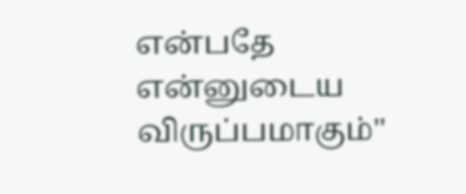என்பதே என்னுடைய விருப்பமாகும்''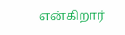என்கிறார்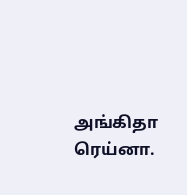அங்கிதா ரெய்னா.